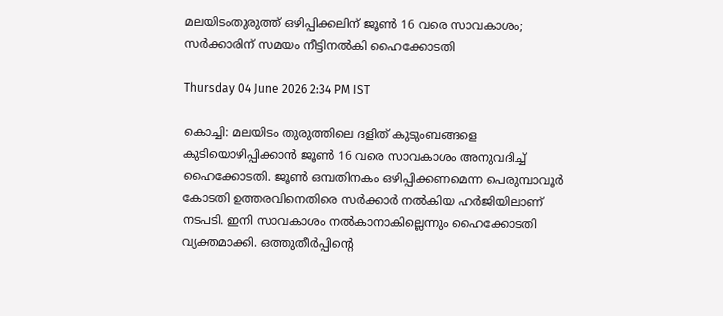മലയിടംതുരുത്ത് ഒഴിപ്പിക്കലിന് ജൂൺ 16 വരെ സാവകാശം; സർക്കാരിന് സമയം നീട്ടിനൽകി ഹൈക്കോടതി

Thursday 04 June 2026 2:34 PM IST

കൊച്ചി: മലയിടം തുരുത്തിലെ ദളിത് കുടുംബങ്ങളെ കുടിയൊഴിപ്പിക്കാൻ ജൂൺ 16 വരെ സാവകാശം അനുവദിച്ച് ഹൈക്കോടതി. ജൂൺ ഒമ്പതിനകം ഒഴിപ്പിക്കണമെന്ന പെരുമ്പാവൂർ കോടതി ഉത്തരവിനെതിരെ സർക്കാർ നൽകിയ ഹർജിയിലാണ് നടപടി. ഇനി സാവകാശം നൽകാനാകില്ലെന്നും ഹൈക്കോടതി വ്യക്തമാക്കി. ഒത്തുതീർപ്പിന്റെ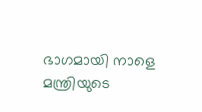ഭാഗമായി നാളെ മന്ത്രിയുടെ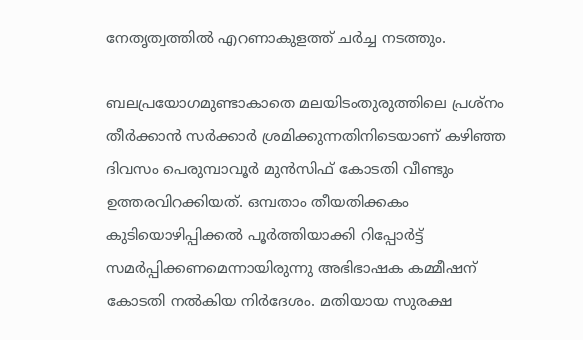നേതൃത്വത്തിൽ എറണാകുളത്ത് ചർച്ച നടത്തും.

ബലപ്രയോഗമുണ്ടാകാതെ മലയിടംതുരുത്തിലെ പ്രശ്‌നം തീർക്കാൻ സർക്കാർ ശ്രമിക്കുന്നതിനിടെയാണ് കഴിഞ്ഞ ദിവസം പെരുമ്പാവൂർ മുൻസിഫ് കോടതി വീണ്ടും ഉത്തരവിറക്കിയത്. ഒമ്പതാം തീയതിക്കകം കുടിയൊഴിപ്പിക്കൽ പൂർത്തിയാക്കി റിപ്പോർട്ട് സമർപ്പിക്കണമെന്നായിരുന്നു അഭിഭാഷക കമ്മീഷന് കോടതി നൽകിയ നിർദേശം. മതിയായ സുരക്ഷ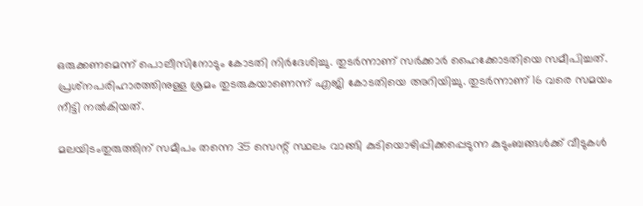ഒരുക്കണമെന്ന് പൊലീസിനോടും കോടതി നിർദേശിച്ചു. തുടർന്നാണ് സർക്കാർ ഹൈക്കോടതിയെ സമീപിച്ചത്. പ്രശ്‌നപരിഹാരത്തിനുള്ള ശ്രമം തുടരുകയാണെന്ന് എജി കോടതിയെ അറിയിച്ചു. തുടർന്നാണ് 16 വരെ സമയം നീട്ടി നൽകിയത്.

മലയിടംതുരുത്തിന് സമീപം തന്നെ 35 സെന്റ് സ്ഥലം വാങ്ങി കുടിയൊഴിപ്പിക്കപ്പെടുന്ന കുടുംബങ്ങൾക്ക് വീടുകൾ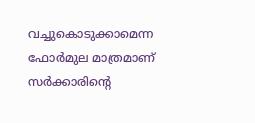വച്ചുകൊടുക്കാമെന്ന ഫോർമുല മാത്രമാണ് സർക്കാരിന്റെ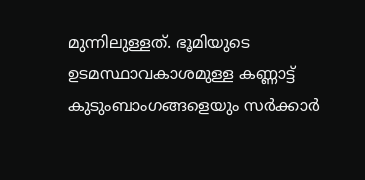മുന്നിലുള്ളത്. ഭൂമിയുടെ ഉടമസ്ഥാവകാശമുള്ള കണ്ണാട്ട് കുടുംബാംഗങ്ങളെയും സർക്കാർ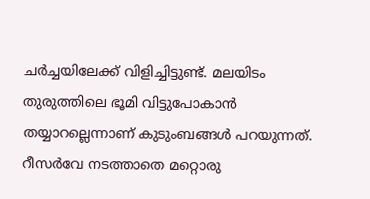ചർച്ചയിലേക്ക് വിളിച്ചിട്ടുണ്ട്. മലയിടം തുരുത്തിലെ ഭൂമി വിട്ടുപോകാൻ തയ്യാറല്ലെന്നാണ് കുടുംബങ്ങൾ പറയുന്നത്. റീസർവേ നടത്താതെ മറ്റൊരു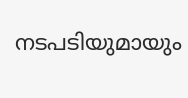നടപടിയുമായും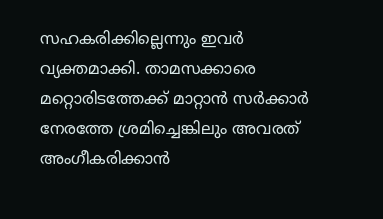സഹകരിക്കില്ലെന്നും ഇവർ വ്യക്തമാക്കി. താമസക്കാരെ മറ്റൊരിടത്തേക്ക് മാറ്റാൻ സർക്കാർ നേരത്തേ ശ്രമിച്ചെങ്കിലും അവരത് അംഗീകരിക്കാൻ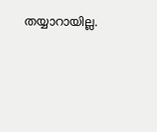തയ്യാറായില്ല.